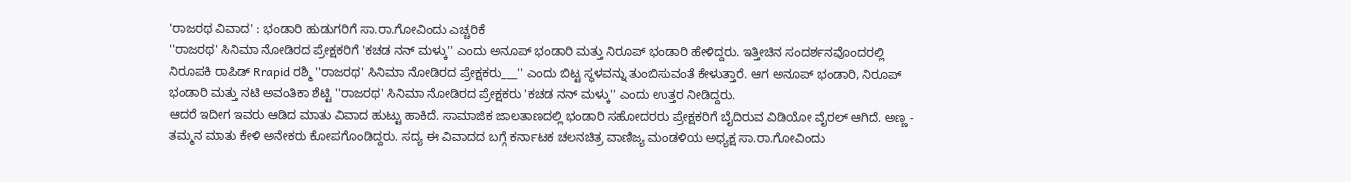'ರಾಜರಥ ವಿವಾದ' : ಭಂಡಾರಿ ಹುಡುಗರಿಗೆ ಸಾ.ರಾ.ಗೋವಿಂದು ಎಚ್ಚರಿಕೆ
''ರಾಜರಥ' ಸಿನಿಮಾ ನೋಡಿರದ ಪ್ರೇಕ್ಷಕರಿಗೆ 'ಕಚಡ ನನ್ ಮಳ್ಕು'' ಎಂದು ಅನೂಪ್ ಭಂಡಾರಿ ಮತ್ತು ನಿರೂಪ್ ಭಂಡಾರಿ ಹೇಳಿದ್ದರು. ಇತ್ತೀಚಿನ ಸಂದರ್ಶನವೊಂದರಲ್ಲಿ ನಿರೂಪಕಿ ರಾಪಿಡ್ Rrapid ರಶ್ಮಿ ''ರಾಜರಥ' ಸಿನಿಮಾ ನೋಡಿರದ ಪ್ರೇಕ್ಷಕರು___'' ಎಂದು ಬಿಟ್ಟ ಸ್ಥಳವನ್ನು ತುಂಬಿಸುವಂತೆ ಕೇಳುತ್ತಾರೆ. ಆಗ ಅನೂಪ್ ಭಂಡಾರಿ, ನಿರೂಪ್ ಭಂಡಾರಿ ಮತ್ತು ನಟಿ ಅವಂತಿಕಾ ಶೆಟ್ಟಿ ''ರಾಜರಥ' ಸಿನಿಮಾ ನೋಡಿರದ ಪ್ರೇಕ್ಷಕರು 'ಕಚಡ ನನ್ ಮಳ್ಕು'' ಎಂದು ಉತ್ತರ ನೀಡಿದ್ದರು.
ಆದರೆ ಇದೀಗ ಇವರು ಆಡಿದ ಮಾತು ವಿವಾದ ಹುಟ್ಟು ಹಾಕಿದೆ. ಸಾಮಾಜಿಕ ಜಾಲತಾಣದಲ್ಲಿ ಭಂಡಾರಿ ಸಹೋದರರು ಪ್ರೇಕ್ಷಕರಿಗೆ ಬೈದಿರುವ ವಿಡಿಯೋ ವೈರಲ್ ಆಗಿದೆ. ಅಣ್ಣ - ತಮ್ಮನ ಮಾತು ಕೇಳಿ ಅನೇಕರು ಕೋಪಗೊಂಡಿದ್ದರು. ಸದ್ಯ ಈ ವಿವಾದದ ಬಗ್ಗೆ ಕರ್ನಾಟಕ ಚಲನಚಿತ್ರ ವಾಣಿಜ್ಯ ಮಂಡಳಿಯ ಅಧ್ಯಕ್ಷ ಸಾ.ರಾ.ಗೋವಿಂದು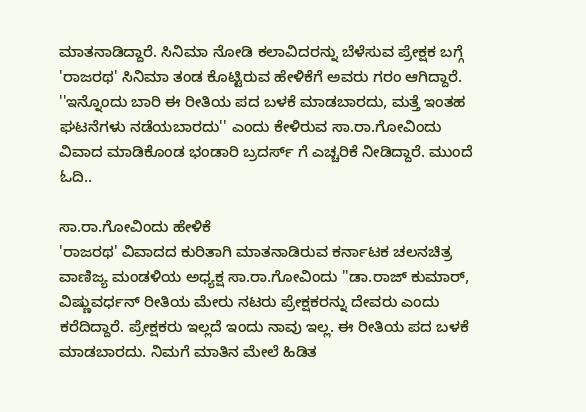ಮಾತನಾಡಿದ್ದಾರೆ. ಸಿನಿಮಾ ನೋಡಿ ಕಲಾವಿದರನ್ನು ಬೆಳೆಸುವ ಪ್ರೇಕ್ಷಕ ಬಗ್ಗೆ 'ರಾಜರಥ' ಸಿನಿಮಾ ತಂಡ ಕೊಟ್ಟಿರುವ ಹೇಳಿಕೆಗೆ ಅವರು ಗರಂ ಆಗಿದ್ದಾರೆ. ''ಇನ್ನೊಂದು ಬಾರಿ ಈ ರೀತಿಯ ಪದ ಬಳಕೆ ಮಾಡಬಾರದು, ಮತ್ತೆ ಇಂತಹ ಘಟನೆಗಳು ನಡೆಯಬಾರದು'' ಎಂದು ಕೇಳಿರುವ ಸಾ.ರಾ.ಗೋವಿಂದು ವಿವಾದ ಮಾಡಿಕೊಂಡ ಭಂಡಾರಿ ಬ್ರದರ್ಸ್ ಗೆ ಎಚ್ಚರಿಕೆ ನೀಡಿದ್ದಾರೆ. ಮುಂದೆ ಓದಿ..

ಸಾ.ರಾ.ಗೋವಿಂದು ಹೇಳಿಕೆ
'ರಾಜರಥ' ವಿವಾದದ ಕುರಿತಾಗಿ ಮಾತನಾಡಿರುವ ಕರ್ನಾಟಕ ಚಲನಚಿತ್ರ ವಾಣಿಜ್ಯ ಮಂಡಳಿಯ ಅಧ್ಯಕ್ಷ ಸಾ.ರಾ.ಗೋವಿಂದು ''ಡಾ.ರಾಜ್ ಕುಮಾರ್, ವಿಷ್ಣುವರ್ಧನ್ ರೀತಿಯ ಮೇರು ನಟರು ಪ್ರೇಕ್ಷಕರನ್ನು ದೇವರು ಎಂದು ಕರೆದಿದ್ದಾರೆ. ಪ್ರೇಕ್ಷಕರು ಇಲ್ಲದೆ ಇಂದು ನಾವು ಇಲ್ಲ. ಈ ರೀತಿಯ ಪದ ಬಳಕೆ ಮಾಡಬಾರದು. ನಿಮಗೆ ಮಾತಿನ ಮೇಲೆ ಹಿಡಿತ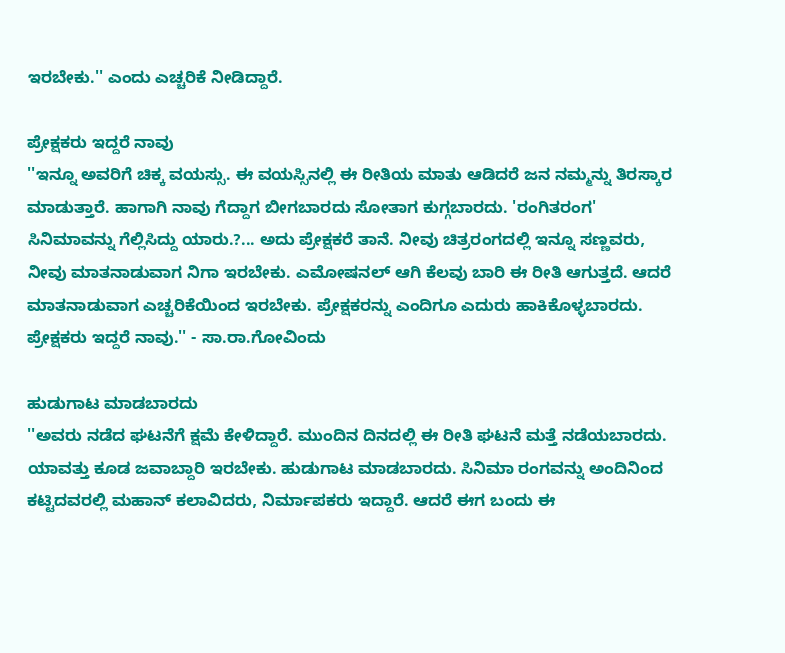ಇರಬೇಕು.'' ಎಂದು ಎಚ್ಚರಿಕೆ ನೀಡಿದ್ದಾರೆ.

ಪ್ರೇಕ್ಷಕರು ಇದ್ದರೆ ನಾವು
''ಇನ್ನೂ ಅವರಿಗೆ ಚಿಕ್ಕ ವಯಸ್ಸು. ಈ ವಯಸ್ಸಿನಲ್ಲಿ ಈ ರೀತಿಯ ಮಾತು ಆಡಿದರೆ ಜನ ನಮ್ಮನ್ನು ತಿರಸ್ಕಾರ ಮಾಡುತ್ತಾರೆ. ಹಾಗಾಗಿ ನಾವು ಗೆದ್ದಾಗ ಬೀಗಬಾರದು ಸೋತಾಗ ಕುಗ್ಗಬಾರದು. 'ರಂಗಿತರಂಗ' ಸಿನಿಮಾವನ್ನು ಗೆಲ್ಲಿಸಿದ್ದು ಯಾರು.?... ಅದು ಪ್ರೇಕ್ಷಕರೆ ತಾನೆ. ನೀವು ಚಿತ್ರರಂಗದಲ್ಲಿ ಇನ್ನೂ ಸಣ್ಣವರು, ನೀವು ಮಾತನಾಡುವಾಗ ನಿಗಾ ಇರಬೇಕು. ಎಮೋಷನಲ್ ಆಗಿ ಕೆಲವು ಬಾರಿ ಈ ರೀತಿ ಆಗುತ್ತದೆ. ಆದರೆ ಮಾತನಾಡುವಾಗ ಎಚ್ಚರಿಕೆಯಿಂದ ಇರಬೇಕು. ಪ್ರೇಕ್ಷಕರನ್ನು ಎಂದಿಗೂ ಎದುರು ಹಾಕಿಕೊಳ್ಳಬಾರದು. ಪ್ರೇಕ್ಷಕರು ಇದ್ದರೆ ನಾವು.'' - ಸಾ.ರಾ.ಗೋವಿಂದು

ಹುಡುಗಾಟ ಮಾಡಬಾರದು
''ಅವರು ನಡೆದ ಘಟನೆಗೆ ಕ್ಷಮೆ ಕೇಳಿದ್ದಾರೆ. ಮುಂದಿನ ದಿನದಲ್ಲಿ ಈ ರೀತಿ ಘಟನೆ ಮತ್ತೆ ನಡೆಯಬಾರದು. ಯಾವತ್ತು ಕೂಡ ಜವಾಬ್ದಾರಿ ಇರಬೇಕು. ಹುಡುಗಾಟ ಮಾಡಬಾರದು. ಸಿನಿಮಾ ರಂಗವನ್ನು ಅಂದಿನಿಂದ ಕಟ್ಟಿದವರಲ್ಲಿ ಮಹಾನ್ ಕಲಾವಿದರು, ನಿರ್ಮಾಪಕರು ಇದ್ದಾರೆ. ಆದರೆ ಈಗ ಬಂದು ಈ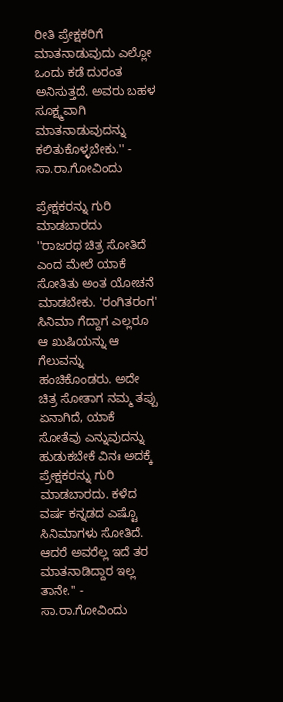ರೀತಿ ಪ್ರೇಕ್ಷಕರಿಗೆ ಮಾತನಾಡುವುದು ಎಲ್ಲೋ ಒಂದು ಕಡೆ ದುರಂತ ಅನಿಸುತ್ತದೆ. ಅವರು ಬಹಳ ಸೂಕ್ಷ್ಮವಾಗಿ ಮಾತನಾಡುವುದನ್ನು ಕಲಿತುಕೊಳ್ಳಬೇಕು.'' - ಸಾ.ರಾ.ಗೋವಿಂದು

ಪ್ರೇಕ್ಷಕರನ್ನು ಗುರಿ ಮಾಡಬಾರದು
''ರಾಜರಥ ಚಿತ್ರ ಸೋತಿದೆ ಎಂದ ಮೇಲೆ ಯಾಕೆ ಸೋತಿತು ಅಂತ ಯೋಚನೆ ಮಾಡಬೇಕು. 'ರಂಗಿತರಂಗ' ಸಿನಿಮಾ ಗೆದ್ದಾಗ ಎಲ್ಲರೂ ಆ ಖುಷಿಯನ್ನು ಆ ಗೆಲುವನ್ನು ಹಂಚಿಕೊಂಡರು. ಅದೇ ಚಿತ್ರ ಸೋತಾಗ ನಮ್ಮ ತಪ್ಪು ಏನಾಗಿದೆ, ಯಾಕೆ ಸೋತೆವು ಎನ್ನುವುದನ್ನು ಹುಡುಕಬೇಕೆ ವಿನಃ ಅದಕ್ಕೆ ಪ್ರೇಕ್ಷಕರನ್ನು ಗುರಿ ಮಾಡಬಾರದು. ಕಳೆದ ವರ್ಷ ಕನ್ನಡದ ಎಷ್ಟೊ ಸಿನಿಮಾಗಳು ಸೋತಿದೆ. ಆದರೆ ಅವರೆಲ್ಲ ಇದೆ ತರ ಮಾತನಾಡಿದ್ದಾರ ಇಲ್ಲ ತಾನೇ.'' - ಸಾ.ರಾ.ಗೋವಿಂದು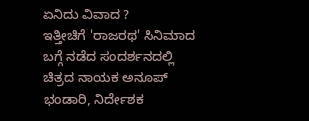ಏನಿದು ವಿವಾದ ?
ಇತ್ತೀಚಿಗೆ 'ರಾಜರಥ' ಸಿನಿಮಾದ ಬಗ್ಗೆ ನಡೆದ ಸಂದರ್ಶನದಲ್ಲಿ ಚಿತ್ರದ ನಾಯಕ ಅನೂಪ್ ಭಂಡಾರಿ, ನಿರ್ದೇಶಕ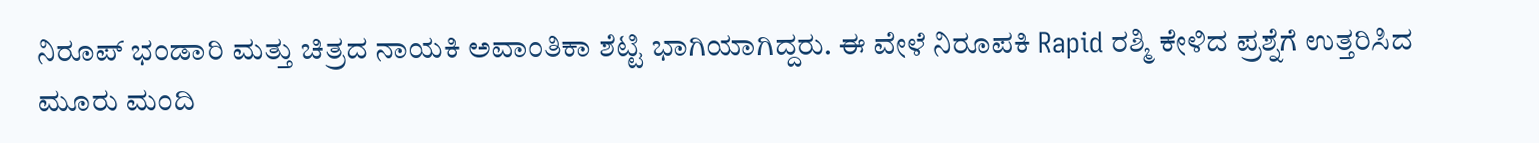ನಿರೂಪ್ ಭಂಡಾರಿ ಮತ್ತು ಚಿತ್ರದ ನಾಯಕಿ ಅವಾಂತಿಕಾ ಶೆಟ್ಟಿ ಭಾಗಿಯಾಗಿದ್ದರು. ಈ ವೇಳೆ ನಿರೂಪಕಿ Rapid ರಶ್ಮಿ ಕೇಳಿದ ಪ್ರಶ್ನೆಗೆ ಉತ್ತರಿಸಿದ ಮೂರು ಮಂದಿ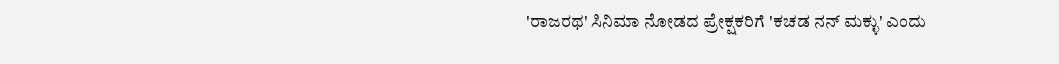'ರಾಜರಥ' ಸಿನಿಮಾ ನೋಡದ ಪ್ರೇಕ್ಷಕರಿಗೆ 'ಕಚಡ ನನ್ ಮಕ್ಳು' ಎಂದು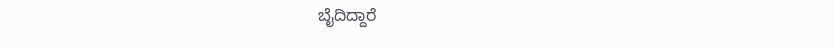ಬೈದಿದ್ದಾರೆ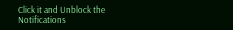Click it and Unblock the Notifications